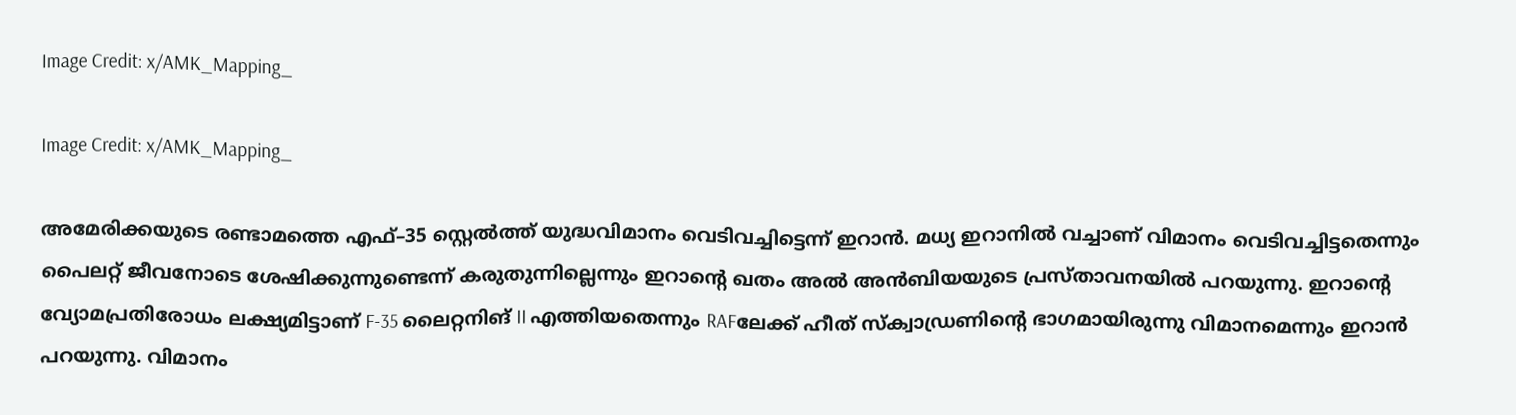Image Credit: x/AMK_Mapping_

Image Credit: x/AMK_Mapping_

അമേരിക്കയുടെ രണ്ടാമത്തെ എഫ്–35 സ്റ്റെല്‍ത്ത് യുദ്ധവിമാനം വെടിവച്ചിട്ടെന്ന് ഇറാന്‍. മധ്യ ഇറാനില്‍ വച്ചാണ് വിമാനം വെടിവച്ചിട്ടതെന്നും പൈലറ്റ് ജീവനോടെ ശേഷിക്കുന്നുണ്ടെന്ന് കരുതുന്നില്ലെന്നും ഇറാന്‍റെ ഖതം അല്‍ അന്‍ബിയയുടെ പ്രസ്താവനയില്‍ പറയുന്നു. ഇറാന്‍റെ വ്യോമപ്രതിരോധം ലക്ഷ്യമിട്ടാണ് F-35 ലൈറ്റനിങ് II എത്തിയതെന്നും RAFലേക്ക് ഹീത് സ്ക്വാഡ്രണിന്‍റെ ഭാഗമായിരുന്നു വിമാനമെന്നും ഇറാന്‍ പറയുന്നു. വിമാനം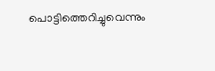പൊട്ടിത്തെറിച്ചുവെന്നും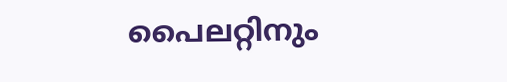പൈലറ്റിനും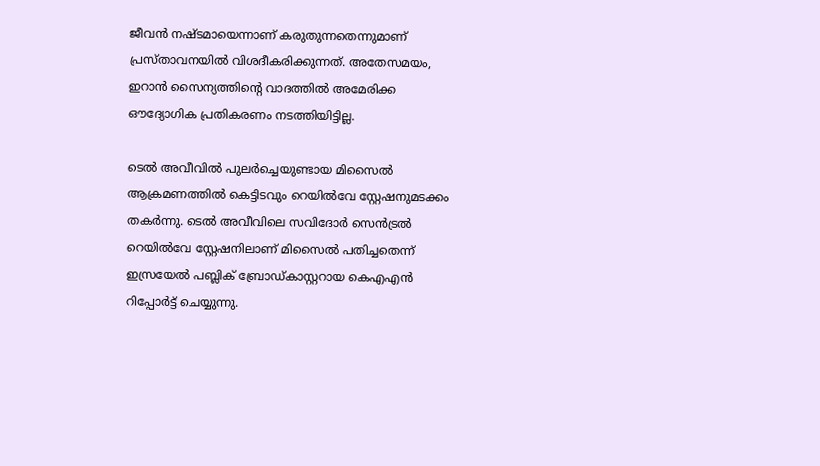ജീവന്‍ നഷ്ടമായെന്നാണ് കരുതുന്നതെന്നുമാണ് പ്രസ്താവനയില്‍ വിശദീകരിക്കുന്നത്. അതേസമയം, ഇറാന്‍ സൈന്യത്തിന്‍റെ വാദത്തില്‍ അമേരിക്ക ഔദ്യോഗിക പ്രതികരണം നടത്തിയിട്ടില്ല.

ടെല്‍ അവീവില്‍ പുലര്‍ച്ചെയുണ്ടായ മിസൈല്‍ ആക്രമണത്തില്‍ കെട്ടിടവും റെയില്‍വേ സ്റ്റേഷനുമടക്കം തകര്‍ന്നു. ടെല്‍ അവീവിലെ സവിദോര്‍ സെന്‍ട്രല്‍ റെയില്‍വേ സ്റ്റേഷനിലാണ് മിസൈല്‍ പതിച്ചതെന്ന് ഇസ്രയേല്‍ പബ്ലിക് ബ്രോഡ്കാസ്റ്ററായ കെഎഎന്‍ റിപ്പോര്‍ട്ട് ചെയ്യുന്നു.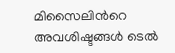മിസൈലിന്‍റെ അവശിഷ്ടങ്ങള്‍ ടെല്‍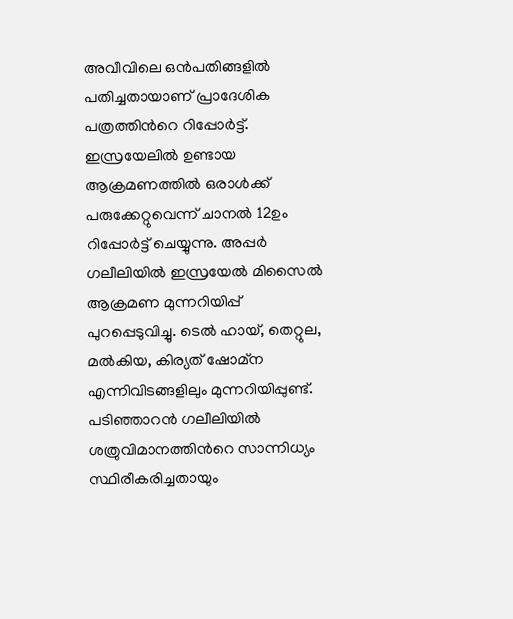അവീവിലെ ഒന്‍പതിങ്ങളില്‍ പതിച്ചതായാണ് പ്രാദേശിക പത്രത്തിന്‍റെ റിപ്പോര്‍ട്ട്. ഇസ്രയേലില്‍ ഉണ്ടായ ആക്രമണത്തില്‍ ഒരാള്‍ക്ക് പരുക്കേറ്റുവെന്ന് ചാനല്‍ 12ഉം റിപ്പോര്‍ട്ട് ചെയ്യുന്നു. അപ്പര്‍ ഗലീലിയില്‍ ഇസ്രയേല്‍ മിസൈല്‍ ആക്രമണ മുന്നറിയിപ്പ് പുറപ്പെടുവിച്ചു. ടെല്‍ ഹായ്, തെറ്റുല, മല്‍കിയ, കിര്യത് ഷോമ്ന എന്നിവിടങ്ങളിലും മുന്നറിയിപ്പുണ്ട്. പടിഞ്ഞാറന്‍ ഗലീലിയില്‍ ശത്രുവിമാനത്തിന്‍റെ സാന്നിധ്യം സ്ഥിരീകരിച്ചതായും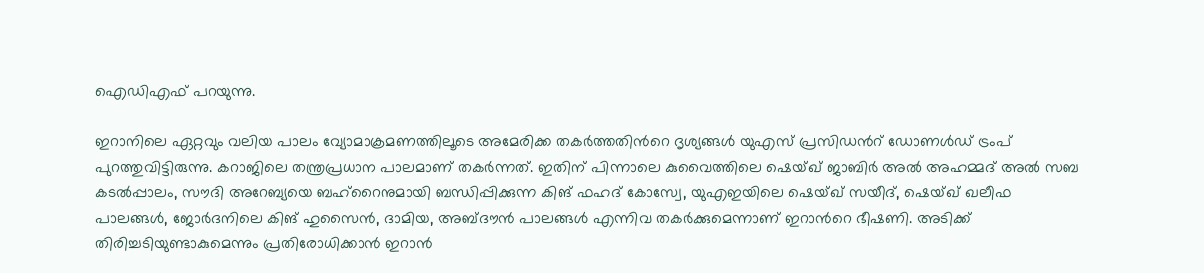ഐഡിഎഫ് പറയുന്നു.

ഇറാനിലെ ഏറ്റവും വലിയ പാലം വ്യോമാക്രമണത്തിലൂടെ അമേരിക്ക തകര്‍ത്തതിന്‍റെ ദൃശ്യങ്ങള്‍ യുഎസ് പ്രസിഡന്‍റ് ഡോണള്‍ഡ് ട്രംപ് പുറത്തുവിട്ടിരുന്നു. കറാജിലെ തന്ത്രപ്രധാന പാലമാണ് തകര്‍ന്നത്. ഇതിന് പിന്നാലെ കുവൈത്തിലെ ഷെയ്ഖ് ജാബിര്‍ അല്‍ അഹമ്മദ് അല്‍ സബ കടല്‍പ്പാലം, സൗദി അറേബ്യയെ ബഹ്റൈനുമായി ബന്ധിപ്പിക്കുന്ന കിങ് ഫഹദ് കോസ്വേ, യുഎഇയിലെ ഷെയ്ഖ് സയീദ്, ഷെയ്ഖ് ഖലീഫ പാലങ്ങള്‍, ജോര്‍ദനിലെ കിങ് ഹുസൈന്‍, ദാമിയ, അബ്ദൗന്‍ പാലങ്ങള്‍ എന്നിവ തകര്‍ക്കുമെന്നാണ് ഇറാന്‍റെ ഭീഷണി. അടിക്ക് തിരിച്ചടിയുണ്ടാകുമെന്നും പ്രതിരോധിക്കാന്‍ ഇറാന്‍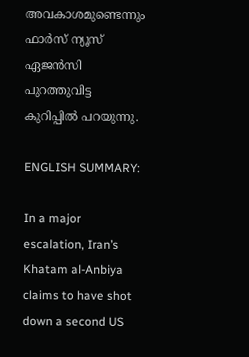അവകാശമുണ്ടെന്നും ഫാര്‍സ് ന്യൂസ് ഏജന്‍സി പുറത്തുവിട്ട കുറിപ്പില്‍ പറയുന്നു.

ENGLISH SUMMARY:

In a major escalation, Iran’s Khatam al-Anbiya claims to have shot down a second US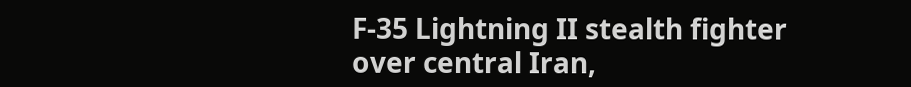F-35 Lightning II stealth fighter over central Iran,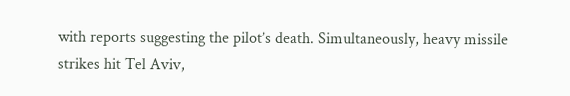with reports suggesting the pilot’s death. Simultaneously, heavy missile strikes hit Tel Aviv,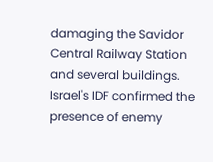damaging the Savidor Central Railway Station and several buildings. Israel's IDF confirmed the presence of enemy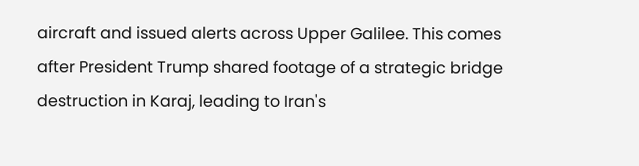aircraft and issued alerts across Upper Galilee. This comes after President Trump shared footage of a strategic bridge destruction in Karaj, leading to Iran's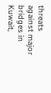threats against major bridges in Kuwait,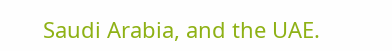Saudi Arabia, and the UAE.